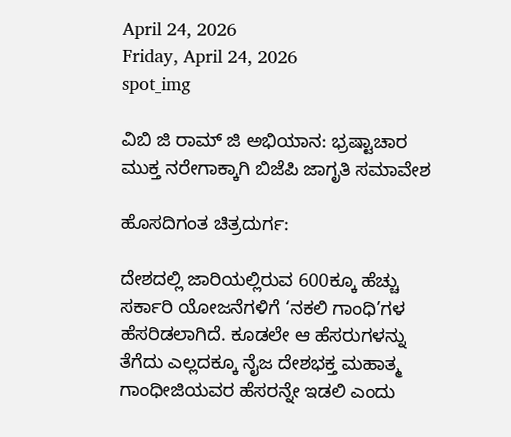April 24, 2026
Friday, April 24, 2026
spot_img

ವಿಬಿ ಜಿ ರಾಮ್ ಜಿ ಅಭಿಯಾನ: ಭ್ರಷ್ಟಾಚಾರ ಮುಕ್ತ ನರೇಗಾಕ್ಕಾಗಿ ಬಿಜೆಪಿ ಜಾಗೃತಿ ಸಮಾವೇಶ

ಹೊಸದಿಗಂತ ಚಿತ್ರದುರ್ಗ:

ದೇಶದಲ್ಲಿ ಜಾರಿಯಲ್ಲಿರುವ 600ಕ್ಕೂ ಹೆಚ್ಚು ಸರ್ಕಾರಿ ಯೋಜನೆಗಳಿಗೆ ‘ನಕಲಿ ಗಾಂಧಿ’ಗಳ ಹೆಸರಿಡಲಾಗಿದೆ. ಕೂಡಲೇ ಆ ಹೆಸರುಗಳನ್ನು ತೆಗೆದು ಎಲ್ಲದಕ್ಕೂ ನೈಜ ದೇಶಭಕ್ತ ಮಹಾತ್ಮ ಗಾಂಧೀಜಿಯವರ ಹೆಸರನ್ನೇ ಇಡಲಿ ಎಂದು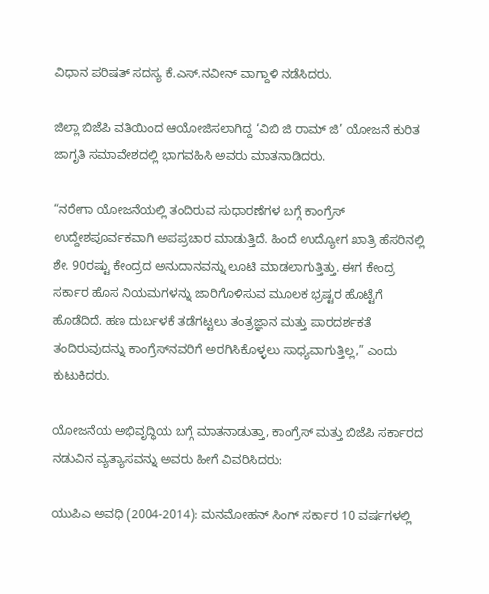ವಿಧಾನ ಪರಿಷತ್ ಸದಸ್ಯ ಕೆ.ಎಸ್.ನವೀನ್ ವಾಗ್ದಾಳಿ ನಡೆಸಿದರು.

ಜಿಲ್ಲಾ ಬಿಜೆಪಿ ವತಿಯಿಂದ ಆಯೋಜಿಸಲಾಗಿದ್ದ ‘ವಿಬಿ ಜಿ ರಾಮ್ ಜಿ’ ಯೋಜನೆ ಕುರಿತ ಜಾಗೃತಿ ಸಮಾವೇಶದಲ್ಲಿ ಭಾಗವಹಿಸಿ ಅವರು ಮಾತನಾಡಿದರು.

“ನರೇಗಾ ಯೋಜನೆಯಲ್ಲಿ ತಂದಿರುವ ಸುಧಾರಣೆಗಳ ಬಗ್ಗೆ ಕಾಂಗ್ರೆಸ್ ಉದ್ದೇಶಪೂರ್ವಕವಾಗಿ ಅಪಪ್ರಚಾರ ಮಾಡುತ್ತಿದೆ. ಹಿಂದೆ ಉದ್ಯೋಗ ಖಾತ್ರಿ ಹೆಸರಿನಲ್ಲಿ ಶೇ. 90ರಷ್ಟು ಕೇಂದ್ರದ ಅನುದಾನವನ್ನು ಲೂಟಿ ಮಾಡಲಾಗುತ್ತಿತ್ತು. ಈಗ ಕೇಂದ್ರ ಸರ್ಕಾರ ಹೊಸ ನಿಯಮಗಳನ್ನು ಜಾರಿಗೊಳಿಸುವ ಮೂಲಕ ಭ್ರಷ್ಟರ ಹೊಟ್ಟೆಗೆ ಹೊಡೆದಿದೆ. ಹಣ ದುರ್ಬಳಕೆ ತಡೆಗಟ್ಟಲು ತಂತ್ರಜ್ಞಾನ ಮತ್ತು ಪಾರದರ್ಶಕತೆ ತಂದಿರುವುದನ್ನು ಕಾಂಗ್ರೆಸ್‌ನವರಿಗೆ ಅರಗಿಸಿಕೊಳ್ಳಲು ಸಾಧ್ಯವಾಗುತ್ತಿಲ್ಲ,” ಎಂದು ಕುಟುಕಿದರು.

ಯೋಜನೆಯ ಅಭಿವೃದ್ಧಿಯ ಬಗ್ಗೆ ಮಾತನಾಡುತ್ತಾ, ಕಾಂಗ್ರೆಸ್ ಮತ್ತು ಬಿಜೆಪಿ ಸರ್ಕಾರದ ನಡುವಿನ ವ್ಯತ್ಯಾಸವನ್ನು ಅವರು ಹೀಗೆ ವಿವರಿಸಿದರು:

ಯುಪಿಎ ಅವಧಿ (2004-2014): ಮನಮೋಹನ್ ಸಿಂಗ್ ಸರ್ಕಾರ 10 ವರ್ಷಗಳಲ್ಲಿ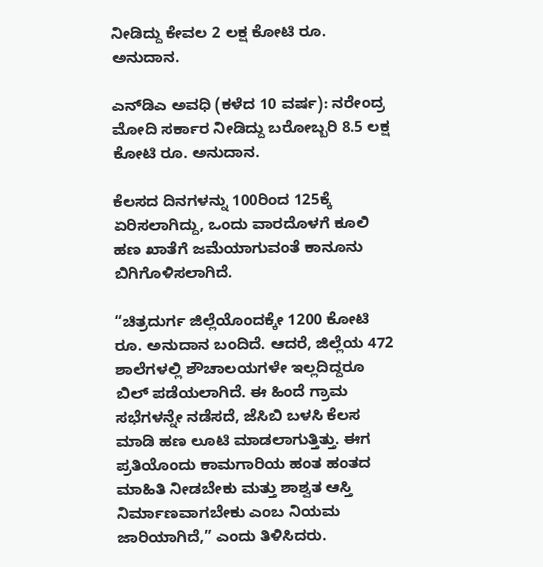ನೀಡಿದ್ದು ಕೇವಲ 2 ಲಕ್ಷ ಕೋಟಿ ರೂ. ಅನುದಾನ.

ಎನ್‌ಡಿಎ ಅವಧಿ (ಕಳೆದ 10 ವರ್ಷ): ನರೇಂದ್ರ ಮೋದಿ ಸರ್ಕಾರ ನೀಡಿದ್ದು ಬರೋಬ್ಬರಿ 8.5 ಲಕ್ಷ ಕೋಟಿ ರೂ. ಅನುದಾನ.

ಕೆಲಸದ ದಿನಗಳನ್ನು 100ರಿಂದ 125ಕ್ಕೆ ಏರಿಸಲಾಗಿದ್ದು, ಒಂದು ವಾರದೊಳಗೆ ಕೂಲಿ ಹಣ ಖಾತೆಗೆ ಜಮೆಯಾಗುವಂತೆ ಕಾನೂನು ಬಿಗಿಗೊಳಿಸಲಾಗಿದೆ.

“ಚಿತ್ರದುರ್ಗ ಜಿಲ್ಲೆಯೊಂದಕ್ಕೇ 1200 ಕೋಟಿ ರೂ. ಅನುದಾನ ಬಂದಿದೆ. ಆದರೆ, ಜಿಲ್ಲೆಯ 472 ಶಾಲೆಗಳಲ್ಲಿ ಶೌಚಾಲಯಗಳೇ ಇಲ್ಲದಿದ್ದರೂ ಬಿಲ್ ಪಡೆಯಲಾಗಿದೆ. ಈ ಹಿಂದೆ ಗ್ರಾಮ ಸಭೆಗಳನ್ನೇ ನಡೆಸದೆ, ಜೆಸಿಬಿ ಬಳಸಿ ಕೆಲಸ ಮಾಡಿ ಹಣ ಲೂಟಿ ಮಾಡಲಾಗುತ್ತಿತ್ತು. ಈಗ ಪ್ರತಿಯೊಂದು ಕಾಮಗಾರಿಯ ಹಂತ ಹಂತದ ಮಾಹಿತಿ ನೀಡಬೇಕು ಮತ್ತು ಶಾಶ್ವತ ಆಸ್ತಿ ನಿರ್ಮಾಣವಾಗಬೇಕು ಎಂಬ ನಿಯಮ ಜಾರಿಯಾಗಿದೆ,” ಎಂದು ತಿಳಿಸಿದರು.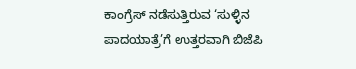ಕಾಂಗ್ರೆಸ್ ನಡೆಸುತ್ತಿರುವ ‘ಸುಳ್ಳಿನ ಪಾದಯಾತ್ರೆ’ಗೆ ಉತ್ತರವಾಗಿ ಬಿಜೆಪಿ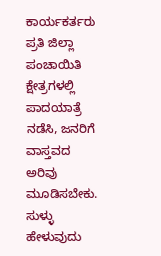ಕಾರ್ಯಕರ್ತರು ಪ್ರತಿ ಜಿಲ್ಲಾ ಪಂಚಾಯಿತಿ ಕ್ಷೇತ್ರಗಳಲ್ಲಿ ಪಾದಯಾತ್ರೆ ನಡೆಸಿ, ಜನರಿಗೆ ವಾಸ್ತವದ ಅರಿವು ಮೂಡಿಸಬೇಕು. ಸುಳ್ಳು ಹೇಳುವುದು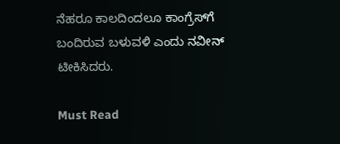ನೆಹರೂ ಕಾಲದಿಂದಲೂ ಕಾಂಗ್ರೆಸ್‌ಗೆ ಬಂದಿರುವ ಬಳುವಳಿ ಎಂದು ನವೀನ್ ಟೀಕಿಸಿದರು.

Must Read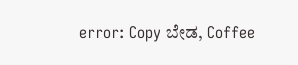error: Copy ಬೇಡ, Coffee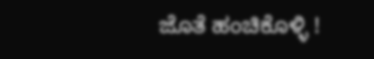ಜೊತೆ ಹಂಚಿಕೊಳ್ಳಿ !